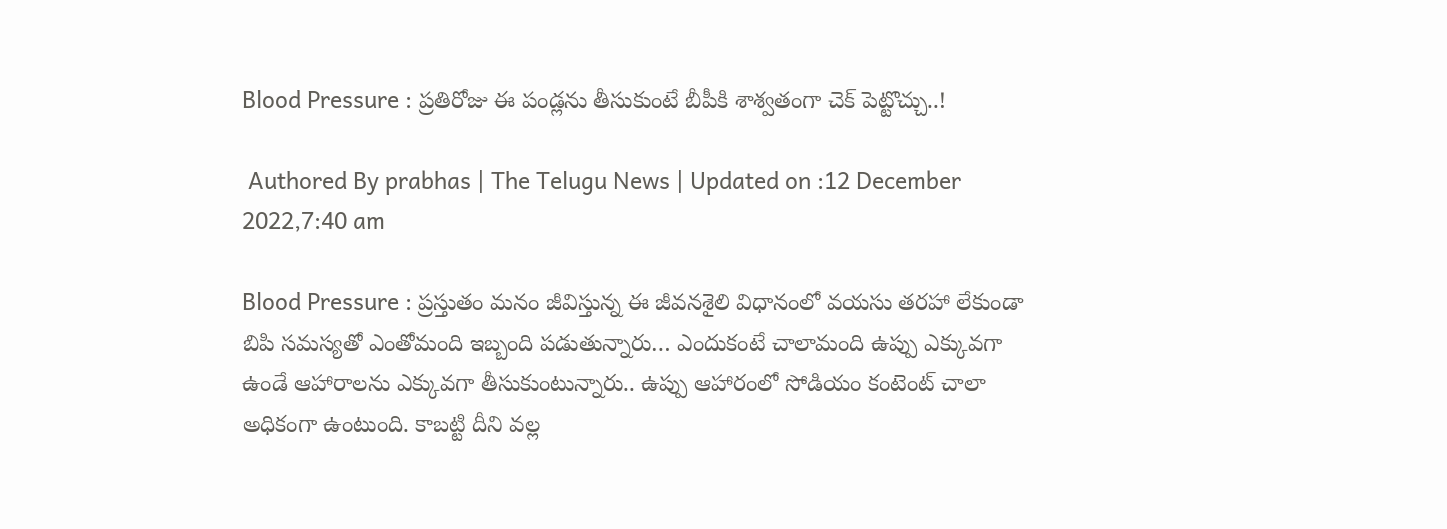Blood Pressure : ప్రతిరోజు ఈ పండ్లను తీసుకుంటే బీపీకి శాశ్వతంగా చెక్ పెట్టొచ్చు..!

 Authored By prabhas | The Telugu News | Updated on :12 December 2022,7:40 am

Blood Pressure : ప్రస్తుతం మనం జీవిస్తున్న ఈ జీవనశైలి విధానంలో వయసు తరహా లేకుండా బిపి సమస్యతో ఎంతోమంది ఇబ్బంది పడుతున్నారు… ఎందుకంటే చాలామంది ఉప్పు ఎక్కువగా ఉండే ఆహారాలను ఎక్కువగా తీసుకుంటున్నారు.. ఉప్పు ఆహారంలో సోడియం కంటెంట్ చాలా అధికంగా ఉంటుంది. కాబట్టి దీని వల్ల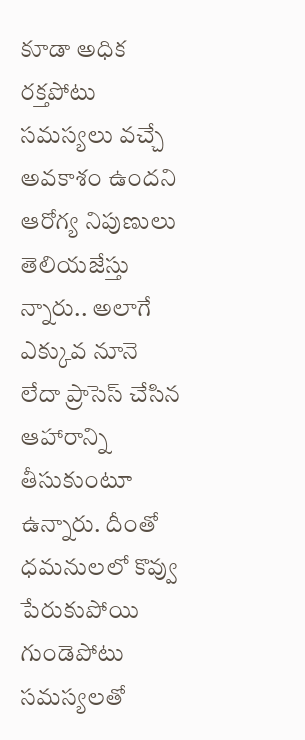కూడా అధిక రక్తపోటు సమస్యలు వచ్చే అవకాశం ఉందని ఆరోగ్య నిపుణులు తెలియజేస్తు న్నారు.. అలాగే ఎక్కువ నూనె లేదా ప్రాసెస్ చేసిన ఆహారాన్ని తీసుకుంటూ ఉన్నారు. దీంతో ధమనులలో కొవ్వు పేరుకుపోయి గుండెపోటు సమస్యలతో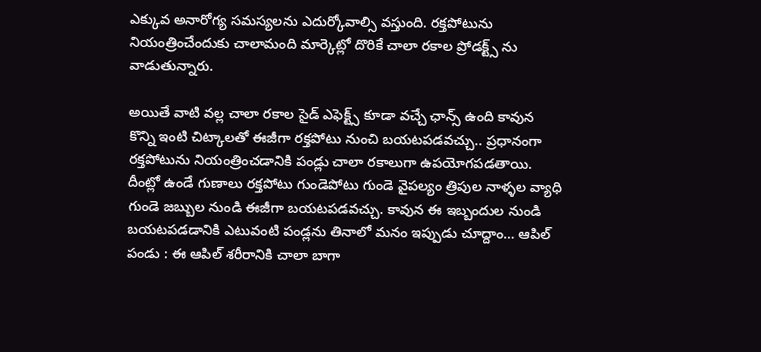ఎక్కువ అనారోగ్య సమస్యలను ఎదుర్కోవాల్సి వస్తుంది. రక్తపోటును నియంత్రించేందుకు చాలామంది మార్కెట్లో దొరికే చాలా రకాల ప్రోడక్ట్స్ ను వాడుతున్నారు.

అయితే వాటి వల్ల చాలా రకాల సైడ్ ఎఫెక్ట్స్ కూడా వచ్చే ఛాన్స్ ఉంది కావున కొన్ని ఇంటి చిట్కాలతో ఈజీగా రక్తపోటు నుంచి బయటపడవచ్చు.. ప్రధానంగా రక్తపోటును నియంత్రించడానికి పండ్లు చాలా రకాలుగా ఉపయోగపడతాయి. దీంట్లో ఉండే గుణాలు రక్తపోటు గుండెపోటు గుండె వైపల్యం త్రిపుల నాళ్ళల వ్యాధి గుండె జబ్బుల నుండి ఈజీగా బయటపడవచ్చు. కావున ఈ ఇబ్బందుల నుండి బయటపడడానికి ఎటువంటి పండ్లను తినాలో మనం ఇప్పుడు చూద్దాం… ఆపిల్ పండు : ఈ ఆపిల్ శరీరానికి చాలా బాగా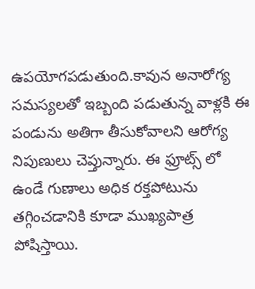ఉపయోగపడుతుంది.కావున అనారోగ్య సమస్యలతో ఇబ్బంది పడుతున్న వాళ్లకి ఈ పండును అతిగా తీసుకోవాలని ఆరోగ్య నిపుణులు చెప్తున్నారు. ఈ ఫ్రూట్స్ లో ఉండే గుణాలు అధిక రక్తపోటును తగ్గించడానికి కూడా ముఖ్యపాత్ర పోషిస్తాయి.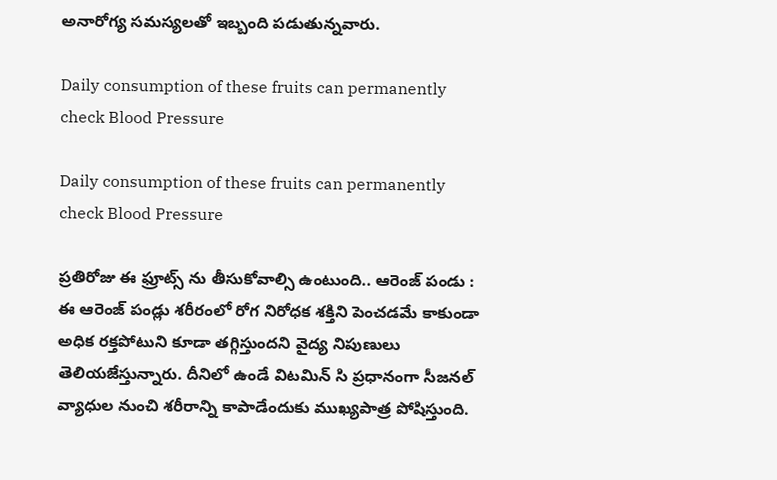అనారోగ్య సమస్యలతో ఇబ్బంది పడుతున్నవారు.

Daily consumption of these fruits can permanently check Blood Pressure

Daily consumption of these fruits can permanently check Blood Pressure

ప్రతిరోజు ఈ ఫ్రూట్స్ ను తీసుకోవాల్సి ఉంటుంది.. ఆరెంజ్ పండు : ఈ ఆరెంజ్ పండ్లు శరీరంలో రోగ నిరోధక శక్తిని పెంచడమే కాకుండా అధిక రక్తపోటుని కూడా తగ్గిస్తుందని వైద్య నిపుణులు తెలియజేస్తున్నారు. దీనిలో ఉండే విటమిన్ సి ప్రధానంగా సీజనల్ వ్యాధుల నుంచి శరీరాన్ని కాపాడేందుకు ముఖ్యపాత్ర పోషిస్తుంది.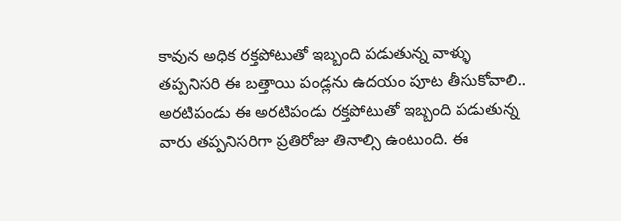కావున అధిక రక్తపోటుతో ఇబ్బంది పడుతున్న వాళ్ళు తప్పనిసరి ఈ బత్తాయి పండ్లను ఉదయం పూట తీసుకోవాలి.. అరటిపండు ఈ అరటిపండు రక్తపోటుతో ఇబ్బంది పడుతున్న వారు తప్పనిసరిగా ప్రతిరోజు తినాల్సి ఉంటుంది. ఈ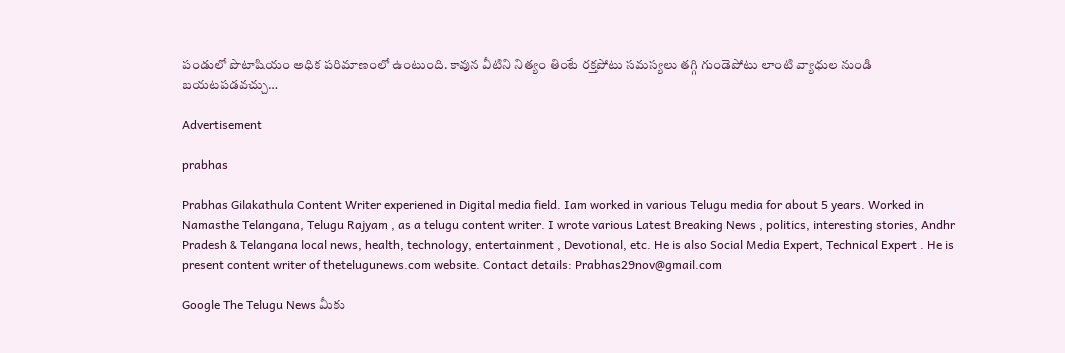పండులో పొటాషియం అధిక పరిమాణంలో ఉంటుంది. కావున వీటిని నిత్యం తింటే రక్తపోటు సమస్యలు తగ్గి గుండెపోటు లాంటి వ్యాధుల నుండి బయటపడవచ్చు…

Advertisement

prabhas

Prabhas Gilakathula Content Writer experiened in Digital media field. Iam worked in various Telugu media for about 5 years. Worked in Namasthe Telangana, Telugu Rajyam , as a telugu content writer. I wrote various Latest Breaking News , politics, interesting stories, Andhr Pradesh & Telangana local news, health, technology, entertainment , Devotional, etc. He is also Social Media Expert, Technical Expert . He is present content writer of thetelugunews.com website. Contact details: Prabhas29nov@gmail.com

Google The Telugu News మీకు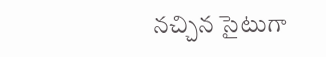నచ్చిన సైటుగా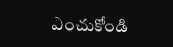ఎంచుకోండి